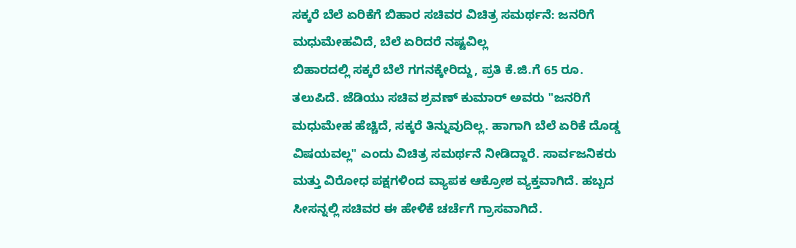ಸಕ್ಕರೆ ಬೆಲೆ ಏರಿಕೆಗೆ ಬಿಹಾರ ಸಚಿವರ ವಿಚಿತ್ರ ಸಮರ್ಥನೆ: ಜನರಿಗೆ ಮಧುಮೇಹವಿದೆ, ಬೆಲೆ ಏರಿದರೆ ನಷ್ಟವಿಲ್ಲ
ಬಿಹಾರದಲ್ಲಿ ಸಕ್ಕರೆ ಬೆಲೆ ಗಗನಕ್ಕೇರಿದ್ದು, ಪ್ರತಿ ಕೆ.ಜಿ.ಗೆ 65 ರೂ. ತಲುಪಿದೆ. ಜೆಡಿಯು ಸಚಿವ ಶ್ರವಣ್ ಕುಮಾರ್ ಅವರು "ಜನರಿಗೆ ಮಧುಮೇಹ ಹೆಚ್ಚಿದೆ, ಸಕ್ಕರೆ ತಿನ್ನುವುದಿಲ್ಲ. ಹಾಗಾಗಿ ಬೆಲೆ ಏರಿಕೆ ದೊಡ್ಡ ವಿಷಯವಲ್ಲ" ಎಂದು ವಿಚಿತ್ರ ಸಮರ್ಥನೆ ನೀಡಿದ್ದಾರೆ. ಸಾರ್ವಜನಿಕರು ಮತ್ತು ವಿರೋಧ ಪಕ್ಷಗಳಿಂದ ವ್ಯಾಪಕ ಆಕ್ರೋಶ ವ್ಯಕ್ತವಾಗಿದೆ. ಹಬ್ಬದ ಸೀಸನ್ನಲ್ಲಿ ಸಚಿವರ ಈ ಹೇಳಿಕೆ ಚರ್ಚೆಗೆ ಗ್ರಾಸವಾಗಿದೆ.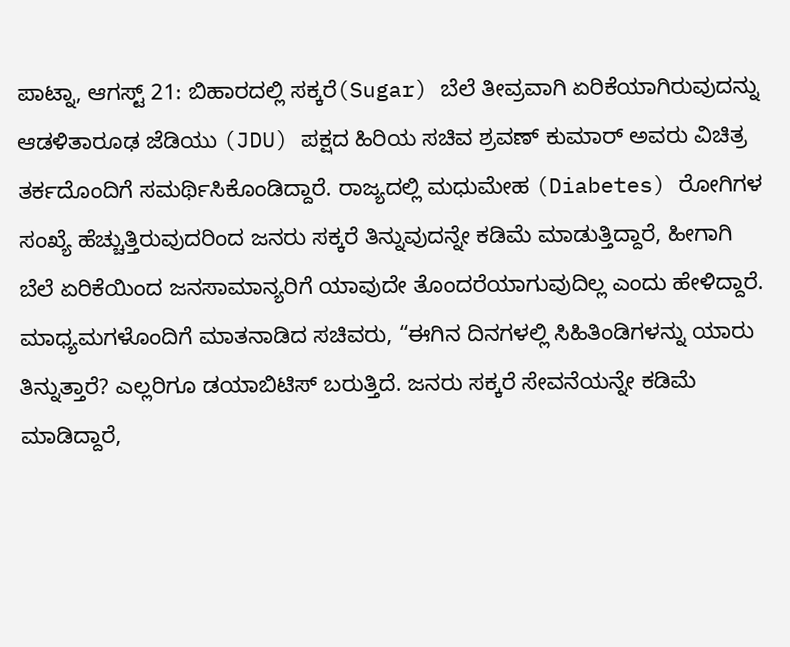ಪಾಟ್ನಾ, ಆಗಸ್ಟ್ 21: ಬಿಹಾರದಲ್ಲಿ ಸಕ್ಕರೆ(Sugar) ಬೆಲೆ ತೀವ್ರವಾಗಿ ಏರಿಕೆಯಾಗಿರುವುದನ್ನು ಆಡಳಿತಾರೂಢ ಜೆಡಿಯು (JDU) ಪಕ್ಷದ ಹಿರಿಯ ಸಚಿವ ಶ್ರವಣ್ ಕುಮಾರ್ ಅವರು ವಿಚಿತ್ರ ತರ್ಕದೊಂದಿಗೆ ಸಮರ್ಥಿಸಿಕೊಂಡಿದ್ದಾರೆ. ರಾಜ್ಯದಲ್ಲಿ ಮಧುಮೇಹ (Diabetes) ರೋಗಿಗಳ ಸಂಖ್ಯೆ ಹೆಚ್ಚುತ್ತಿರುವುದರಿಂದ ಜನರು ಸಕ್ಕರೆ ತಿನ್ನುವುದನ್ನೇ ಕಡಿಮೆ ಮಾಡುತ್ತಿದ್ದಾರೆ, ಹೀಗಾಗಿ ಬೆಲೆ ಏರಿಕೆಯಿಂದ ಜನಸಾಮಾನ್ಯರಿಗೆ ಯಾವುದೇ ತೊಂದರೆಯಾಗುವುದಿಲ್ಲ ಎಂದು ಹೇಳಿದ್ದಾರೆ.
ಮಾಧ್ಯಮಗಳೊಂದಿಗೆ ಮಾತನಾಡಿದ ಸಚಿವರು, “ಈಗಿನ ದಿನಗಳಲ್ಲಿ ಸಿಹಿತಿಂಡಿಗಳನ್ನು ಯಾರು ತಿನ್ನುತ್ತಾರೆ? ಎಲ್ಲರಿಗೂ ಡಯಾಬಿಟಿಸ್ ಬರುತ್ತಿದೆ. ಜನರು ಸಕ್ಕರೆ ಸೇವನೆಯನ್ನೇ ಕಡಿಮೆ ಮಾಡಿದ್ದಾರೆ,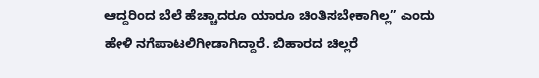ಆದ್ದರಿಂದ ಬೆಲೆ ಹೆಚ್ಚಾದರೂ ಯಾರೂ ಚಿಂತಿಸಬೇಕಾಗಿಲ್ಲ” ಎಂದು ಹೇಳಿ ನಗೆಪಾಟಲಿಗೀಡಾಗಿದ್ದಾರೆ. ಬಿಹಾರದ ಚಿಲ್ಲರೆ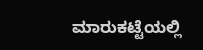ಮಾರುಕಟ್ಟೆಯಲ್ಲಿ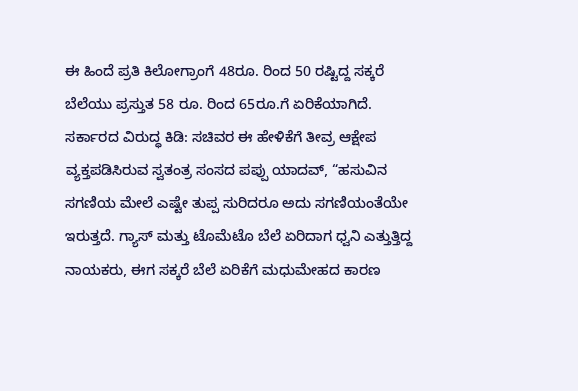ಈ ಹಿಂದೆ ಪ್ರತಿ ಕಿಲೋಗ್ರಾಂಗೆ 48ರೂ. ರಿಂದ 50 ರಷ್ಟಿದ್ದ ಸಕ್ಕರೆ ಬೆಲೆಯು ಪ್ರಸ್ತುತ 58 ರೂ. ರಿಂದ 65ರೂ.ಗೆ ಏರಿಕೆಯಾಗಿದೆ.
ಸರ್ಕಾರದ ವಿರುದ್ಧ ಕಿಡಿ: ಸಚಿವರ ಈ ಹೇಳಿಕೆಗೆ ತೀವ್ರ ಆಕ್ಷೇಪ ವ್ಯಕ್ತಪಡಿಸಿರುವ ಸ್ವತಂತ್ರ ಸಂಸದ ಪಪ್ಪು ಯಾದವ್, “ಹಸುವಿನ ಸಗಣಿಯ ಮೇಲೆ ಎಷ್ಟೇ ತುಪ್ಪ ಸುರಿದರೂ ಅದು ಸಗಣಿಯಂತೆಯೇ ಇರುತ್ತದೆ. ಗ್ಯಾಸ್ ಮತ್ತು ಟೊಮೆಟೊ ಬೆಲೆ ಏರಿದಾಗ ಧ್ವನಿ ಎತ್ತುತ್ತಿದ್ದ ನಾಯಕರು, ಈಗ ಸಕ್ಕರೆ ಬೆಲೆ ಏರಿಕೆಗೆ ಮಧುಮೇಹದ ಕಾರಣ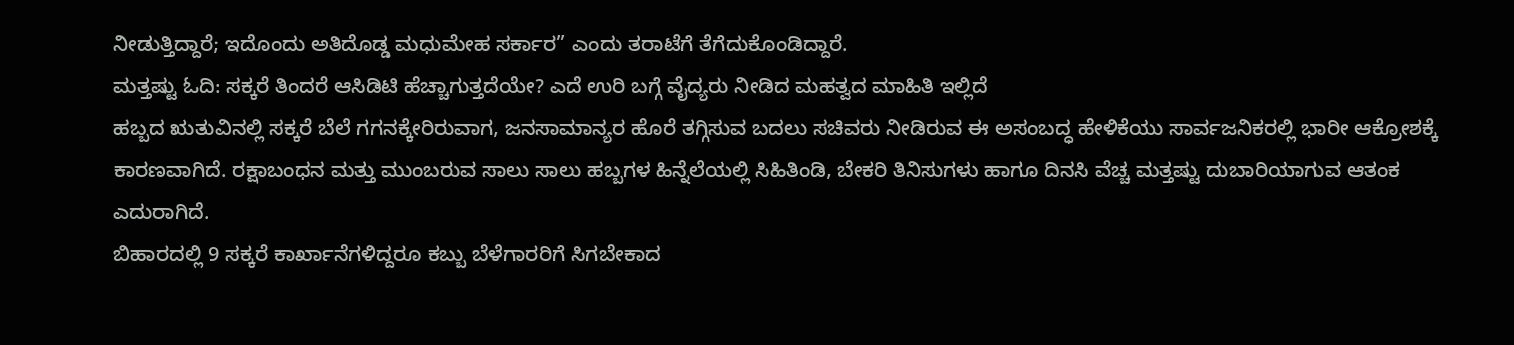ನೀಡುತ್ತಿದ್ದಾರೆ; ಇದೊಂದು ಅತಿದೊಡ್ಡ ಮಧುಮೇಹ ಸರ್ಕಾರ” ಎಂದು ತರಾಟೆಗೆ ತೆಗೆದುಕೊಂಡಿದ್ದಾರೆ.
ಮತ್ತಷ್ಟು ಓದಿ: ಸಕ್ಕರೆ ತಿಂದರೆ ಆಸಿಡಿಟಿ ಹೆಚ್ಚಾಗುತ್ತದೆಯೇ? ಎದೆ ಉರಿ ಬಗ್ಗೆ ವೈದ್ಯರು ನೀಡಿದ ಮಹತ್ವದ ಮಾಹಿತಿ ಇಲ್ಲಿದೆ
ಹಬ್ಬದ ಋತುವಿನಲ್ಲಿ ಸಕ್ಕರೆ ಬೆಲೆ ಗಗನಕ್ಕೇರಿರುವಾಗ, ಜನಸಾಮಾನ್ಯರ ಹೊರೆ ತಗ್ಗಿಸುವ ಬದಲು ಸಚಿವರು ನೀಡಿರುವ ಈ ಅಸಂಬದ್ಧ ಹೇಳಿಕೆಯು ಸಾರ್ವಜನಿಕರಲ್ಲಿ ಭಾರೀ ಆಕ್ರೋಶಕ್ಕೆ ಕಾರಣವಾಗಿದೆ. ರಕ್ಷಾಬಂಧನ ಮತ್ತು ಮುಂಬರುವ ಸಾಲು ಸಾಲು ಹಬ್ಬಗಳ ಹಿನ್ನೆಲೆಯಲ್ಲಿ ಸಿಹಿತಿಂಡಿ, ಬೇಕರಿ ತಿನಿಸುಗಳು ಹಾಗೂ ದಿನಸಿ ವೆಚ್ಚ ಮತ್ತಷ್ಟು ದುಬಾರಿಯಾಗುವ ಆತಂಕ ಎದುರಾಗಿದೆ.
ಬಿಹಾರದಲ್ಲಿ 9 ಸಕ್ಕರೆ ಕಾರ್ಖಾನೆಗಳಿದ್ದರೂ ಕಬ್ಬು ಬೆಳೆಗಾರರಿಗೆ ಸಿಗಬೇಕಾದ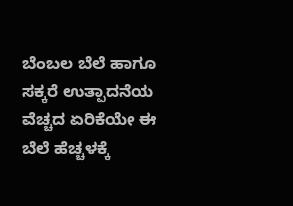ಬೆಂಬಲ ಬೆಲೆ ಹಾಗೂ ಸಕ್ಕರೆ ಉತ್ಪಾದನೆಯ ವೆಚ್ಚದ ಏರಿಕೆಯೇ ಈ ಬೆಲೆ ಹೆಚ್ಚಳಕ್ಕೆ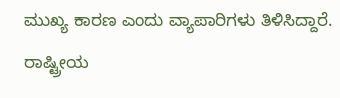ಮುಖ್ಯ ಕಾರಣ ಎಂದು ವ್ಯಾಪಾರಿಗಳು ತಿಳಿಸಿದ್ದಾರೆ.
ರಾಷ್ಟ್ರೀಯ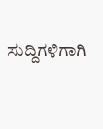ಸುದ್ದಿಗಳಿಗಾಗಿ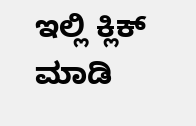ಇಲ್ಲಿ ಕ್ಲಿಕ್ ಮಾಡಿ